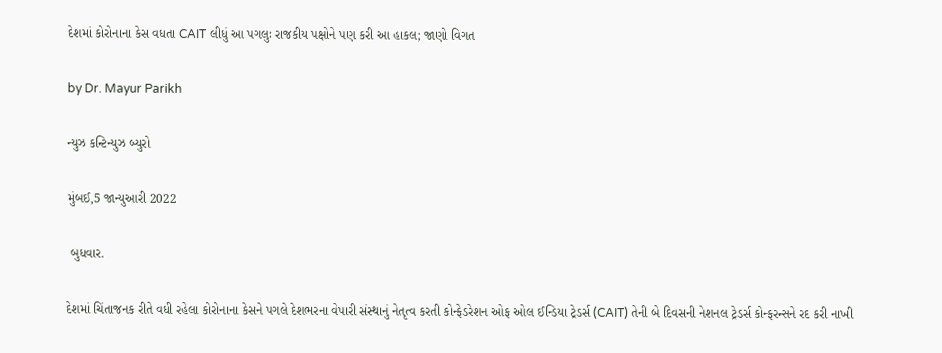દેશમાં કોરોનાના કેસ વધતા CAIT લીધું આ પગલુઃ રાજકીય પક્ષોને પણ કરી આ હાકલ; જાણો વિગત

by Dr. Mayur Parikh

ન્યુઝ કન્ટિન્યુઝ બ્યુરો

મુંબઈ,5 જાન્યુઆરી 2022

 બુધવાર.

દેશમાં ચિંતાજનક રીતે વધી રહેલા કોરોનાના કેસને પગલે દેશભરના વેપારી સંસ્થાનું નેતૃત્વ કરતી કોન્ફેડરેશન ઓફ ઓલ ઈન્ડિયા ટ્રેડર્સ (CAIT) તેની બે દિવસની નેશનલ ટ્રેડર્સ કોન્ફરન્સને રદ કરી નાખી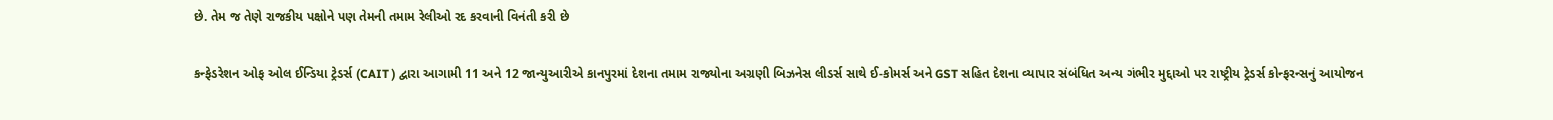છે. તેમ જ તેણે રાજકીય પક્ષોને પણ તેમની તમામ રેલીઓ રદ કરવાની વિનંતી કરી છે

કન્ફેડરેશન ઓફ ઓલ ઈન્ડિયા ટ્રેડર્સ (CAIT ) દ્વારા આગામી 11 અને 12 જાન્યુઆરીએ કાનપુરમાં દેશના તમામ રાજ્યોના અગ્રણી બિઝનેસ લીડર્સ સાથે ઈ-કોમર્સ અને GST સહિત દેશના વ્યાપાર સંબંધિત અન્ય ગંભીર મુદ્દાઓ પર રાષ્ટ્રીય ટ્રેડર્સ કોન્ફરન્સનું આયોજન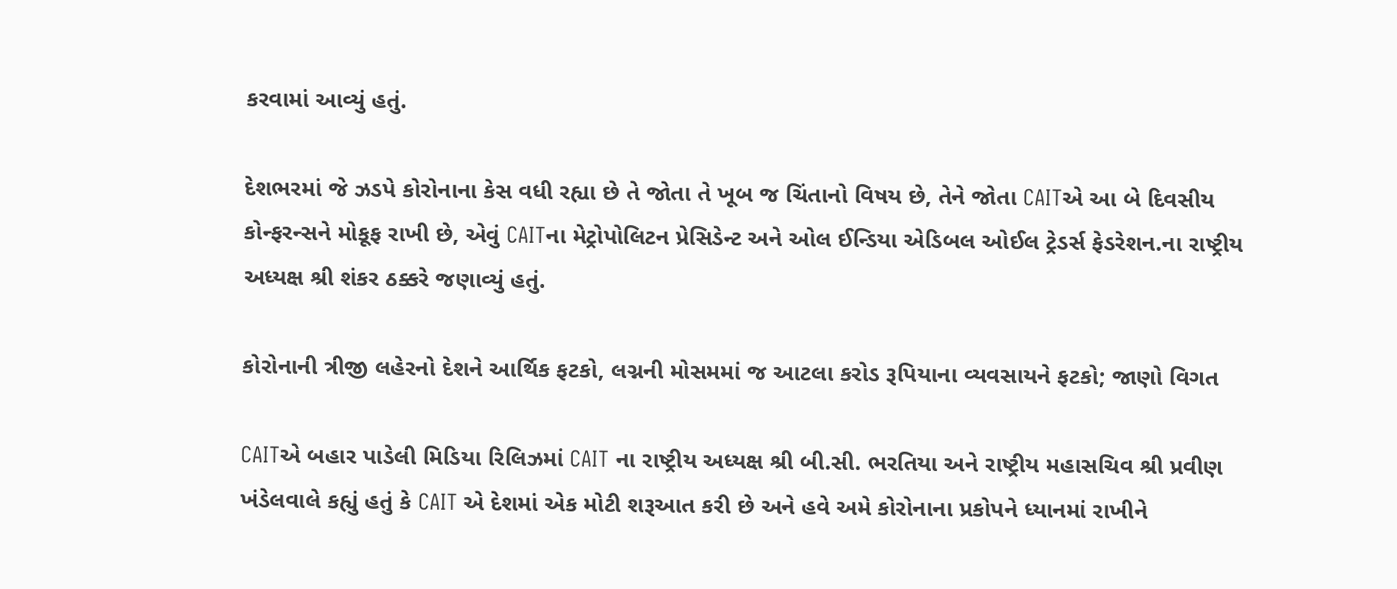કરવામાં આવ્યું હતું.

દેશભરમાં જે ઝડપે કોરોનાના કેસ વધી રહ્યા છે તે જોતા તે ખૂબ જ ચિંતાનો વિષય છે, તેને જોતા CAITએ આ બે દિવસીય કોન્ફરન્સને મોકૂફ રાખી છે, એવું CAITના મેટ્રોપોલિટન પ્રેસિડેન્ટ અને ઓલ ઈન્ડિયા એડિબલ ઓઈલ ટ્રેડર્સ ફેડરેશન.ના રાષ્ટ્રીય અધ્યક્ષ શ્રી શંકર ઠક્કરે જણાવ્યું હતું.

કોરોનાની ત્રીજી લહેરનો દેશને આર્થિક ફટકો, લગ્નની મોસમમાં જ આટલા કરોડ રૂપિયાના વ્યવસાયને ફટકો; જાણો વિગત

CAITએ બહાર પાડેલી મિડિયા રિલિઝમાં CAIT ના રાષ્ટ્રીય અધ્યક્ષ શ્રી બી.સી. ભરતિયા અને રાષ્ટ્રીય મહાસચિવ શ્રી પ્રવીણ ખંડેલવાલે કહ્યું હતું કે CAIT એ દેશમાં એક મોટી શરૂઆત કરી છે અને હવે અમે કોરોનાના પ્રકોપને ધ્યાનમાં રાખીને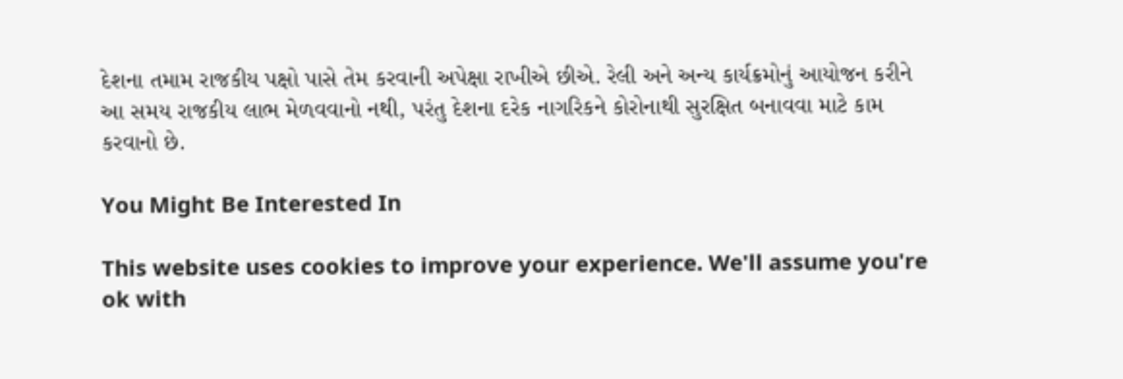દેશના તમામ રાજકીય પક્ષો પાસે તેમ કરવાની અપેક્ષા રાખીએ છીએ. રેલી અને અન્ય કાર્યક્રમોનું આયોજન કરીને આ સમય રાજકીય લાભ મેળવવાનો નથી, પરંતુ દેશના દરેક નાગરિકને કોરોનાથી સુરક્ષિત બનાવવા માટે કામ કરવાનો છે.

You Might Be Interested In

This website uses cookies to improve your experience. We'll assume you're ok with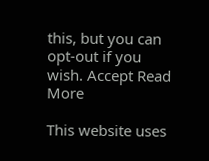this, but you can opt-out if you wish. Accept Read More

This website uses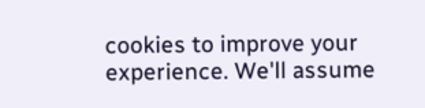cookies to improve your experience. We'll assume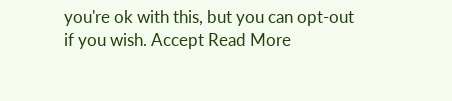you're ok with this, but you can opt-out if you wish. Accept Read More